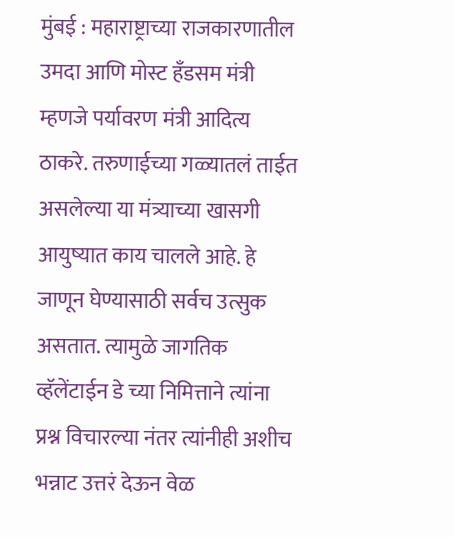मुंबई : महाराष्ट्राच्या राजकारणातील उमदा आणि मोस्ट हँडसम मंत्री म्हणजे पर्यावरण मंत्री आदित्य ठाकरे. तरुणाईच्या गळ्यातलं ताईत असलेल्या या मंत्र्याच्या खासगी आयुष्यात काय चालले आहे. हे जाणून घेण्यासाठी सर्वच उत्सुक असतात. त्यामुळे जागतिक व्हॅलेंटाईन डे च्या निमित्ताने त्यांना प्रश्न विचारल्या नंतर त्यांनीही अशीच भन्नाट उत्तरं देऊन वेळ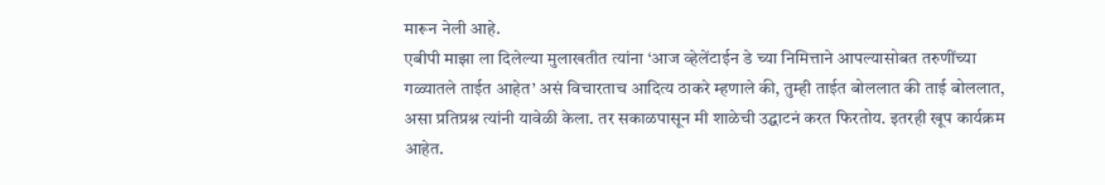मारून नेली आहे.
एबीपी माझा ला दिलेल्या मुलाखतीत त्यांना ‘आज व्हेलेंटाईन डे च्या निमित्ताने आपल्यासोबत तरुणींच्या गळ्यातले ताईत आहेत’ असं विचारताच आदित्य ठाकरे म्हणाले की, तुम्ही ताईत बोललात की ताई बोललात, असा प्रतिप्रश्न त्यांनी यावेळी केला. तर सकाळपासून मी शाळेची उद्घाटनं करत फिरतोय. इतरही खूप कार्यक्रम आहेत.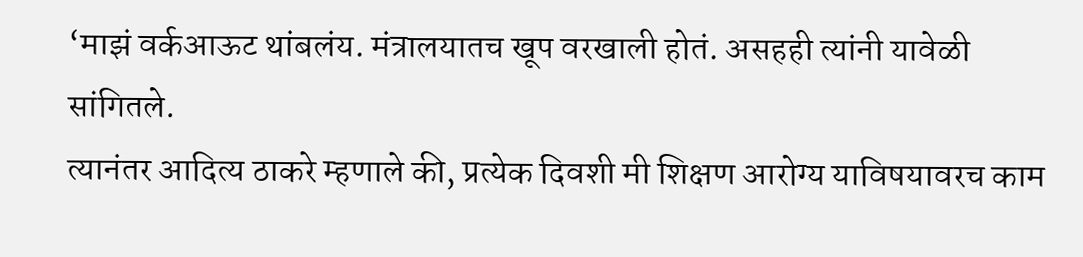‘माझं वर्कआऊट थांबलंय. मंत्रालयातच खूप वरखाली होतं. असहही त्यांनी यावेळी सांगितले.
त्यानंतर आदित्य ठाकरे म्हणाले की, प्रत्येक दिवशी मी शिक्षण आरोग्य याविषयावरच काम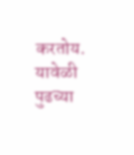करतोय. यावेळी पुढच्या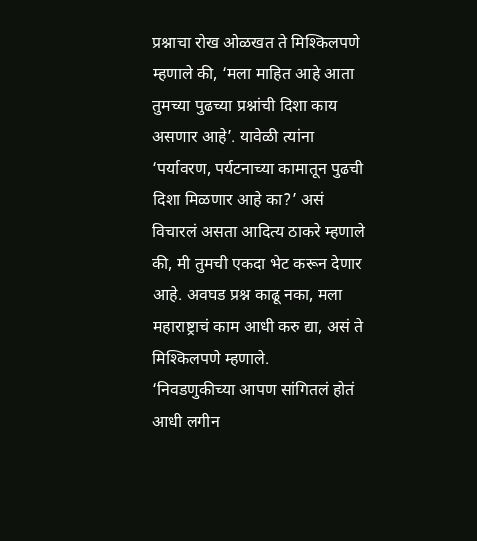प्रश्नाचा रोख ओळखत ते मिश्किलपणे म्हणाले की, ‘मला माहित आहे आता तुमच्या पुढच्या प्रश्नांची दिशा काय असणार आहे’. यावेळी त्यांना ‘पर्यावरण, पर्यटनाच्या कामातून पुढची दिशा मिळणार आहे का?’ असं विचारलं असता आदित्य ठाकरे म्हणाले की, मी तुमची एकदा भेट करून देणार आहे. अवघड प्रश्न काढू नका, मला महाराष्ट्राचं काम आधी करु द्या, असं ते मिश्किलपणे म्हणाले.
‘निवडणुकीच्या आपण सांगितलं होतं आधी लगीन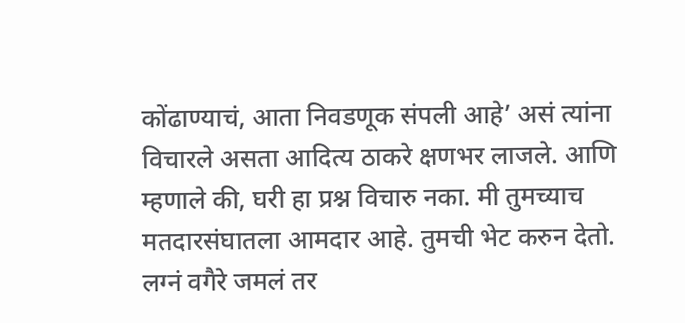कोंढाण्याचं, आता निवडणूक संपली आहे’ असं त्यांना विचारले असता आदित्य ठाकरे क्षणभर लाजले. आणि म्हणाले की, घरी हा प्रश्न विचारु नका. मी तुमच्याच मतदारसंघातला आमदार आहे. तुमची भेट करुन देतो. लग्नं वगैरे जमलं तर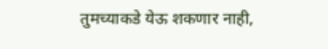तुमच्याकडे येऊ शकणार नाही,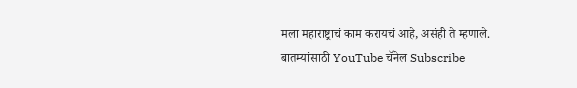मला महाराष्ट्राचं काम करायचं आहे, असंही ते म्हणाले.
बातम्यांसाठी YouTube चॅनेल Subscribe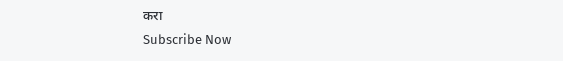करा
Subscribe Now